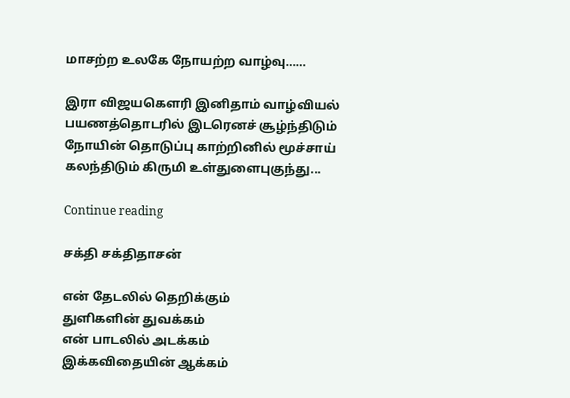மாசற்ற உலகே நோயற்ற வாழ்வு……

இரா விஜயகௌரி இனிதாம் வாழ்வியல் பயணத்தொடரில் இடரெனச் சூழ்ந்திடும் நோயின் தொடுப்பு காற்றினில் மூச்சாய் கலந்திடும் கிருமி உள்துளைபுகுந்து...

Continue reading

சக்தி சக்திதாசன்

என் தேடலில் தெறிக்கும்
துளிகளின் துவக்கம்
என் பாடலில் அடக்கம்
இக்கவிதையின் ஆக்கம்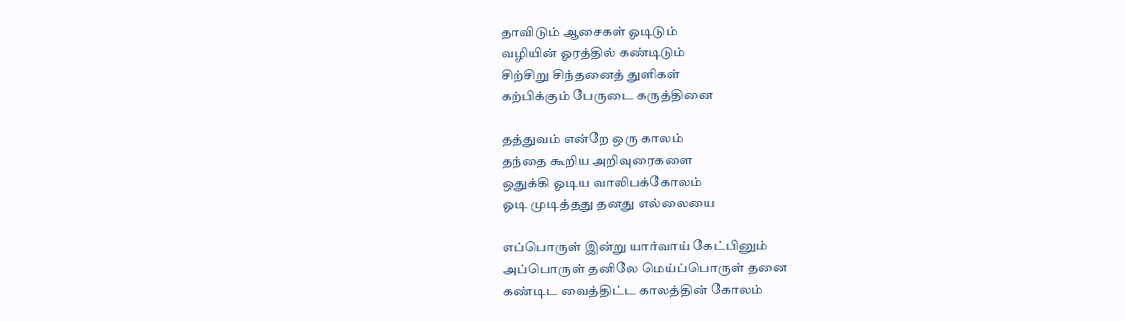தாவிடும் ஆசைகள் ஓடிடும்
வழியின் ஓரத்தில் கண்டிடும்
சிற்சிறு சிந்தனைத் துளிகள்
கற்பிக்கும் பேருடை கருத்தினை

தத்துவம் என்றே ஒரு காலம்
தந்தை கூறிய அறிவுரைகளை
ஒதுக்கி ஓடிய வாலிபக்கோலம்
ஓடி முடித்தது தனது எல்லையை

எப்பொருள் இன்று யார்வாய் கேட்பினும்
அப்பொருள் தனிலே மெய்ப்பொருள் தனை
கண்டிட வைத்திட்ட காலத்தின் கோலம்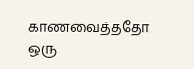காணவைத்ததோ ஒரு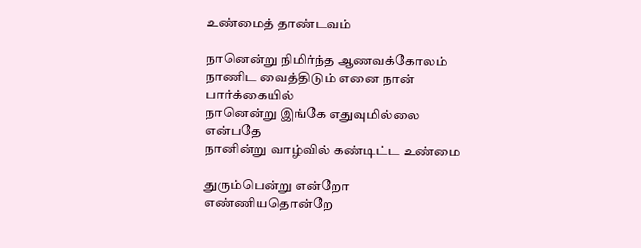உண்மைத் தாண்டவம்

நானென்று நிமிர்ந்த ஆணவக்கோலம்
நாணிட வைத்திடும் எனை நான் பார்க்கையில்
நானென்று இங்கே எதுவுமில்லை என்பதே
நானின்று வாழ்வில் கண்டிட்ட உண்மை

துரும்பென்று என்றோ எண்ணியதொன்றே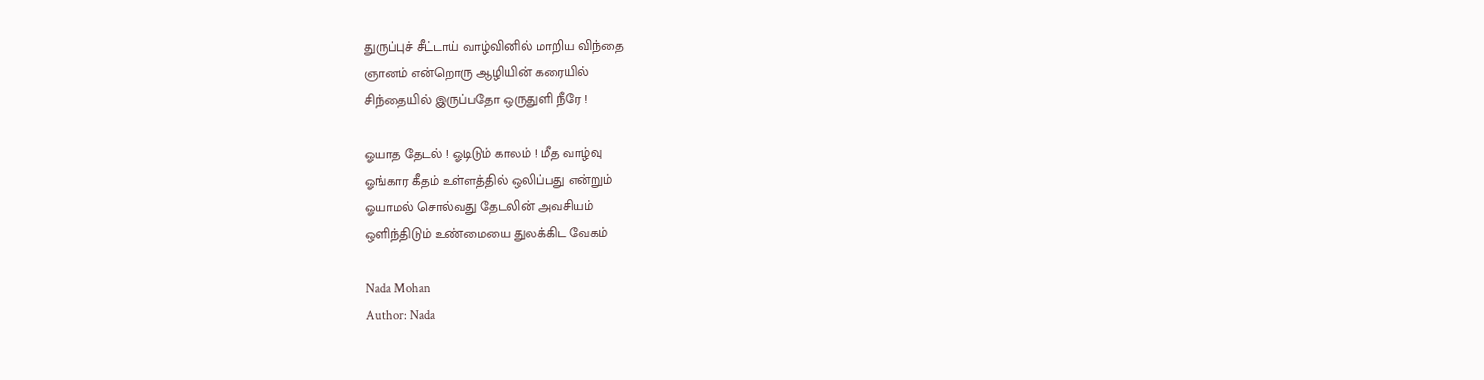துருப்புச் சீட்டாய் வாழ்வினில் மாறிய விந்தை
ஞானம் என்றொரு ஆழியின் கரையில்
சிந்தையில் இருப்பதோ ஒருதுளி நீரே !

ஓயாத தேடல் ! ஓடிடும் காலம் ! மீத வாழ்வு
ஓங்கார கீதம் உள்ளத்தில் ஒலிப்பது என்றும்
ஓயாமல் சொல்வது தேடலின் அவசியம்
ஒளிந்திடும் உண்மையை துலக்கிட வேகம்

Nada Mohan
Author: Nada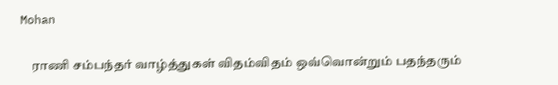Mohan

    ராணி சம்பந்தர் வாழ்த்துகள் விதம்விதம் ஒவ்வொன்றும் பதந்தரும்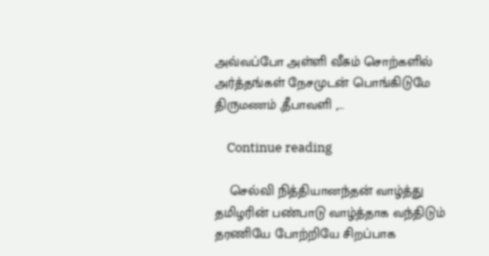அவ்வப்போ அள்ளி வீசும் சொற்களில் அர்த்தங்கள் நேசமுடன் பொங்கிடுமே திருமணம் ,தீபாவளி ,...

    Continue reading

    செல்வி நித்தியானந்தன் வாழ்த்து தமிழரின் பண்பாடு வாழ்த்தாக வந்திடும் தரணியே போற்றியே சிறப்பாக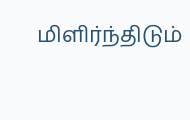மிளிர்ந்திடும்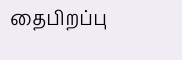தைபிறப்பு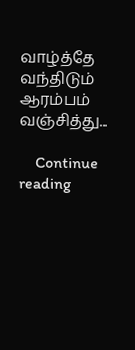வாழ்த்தே வந்திடும் ஆரம்பம் வஞ்சித்து...

    Continue reading